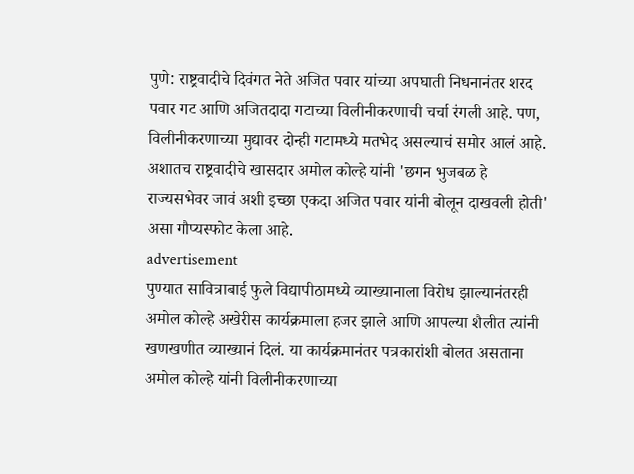पुणे: राष्ट्रवादीचे दिवंगत नेते अजित पवार यांच्या अपघाती निधनानंतर शरद पवार गट आणि अजितदादा गटाच्या विलीनीकरणाची चर्चा रंगली आहे. पण, विलीनीकरणाच्या मुद्यावर दोन्ही गटामध्ये मतभेद असल्याचं समोर आलं आहे. अशातच राष्ट्रवादीचे खासदार अमोल कोल्हे यांनी 'छगन भुजबळ हे राज्यसभेवर जावं अशी इच्छा एकदा अजित पवार यांनी बोलून दाखवली होती' असा गौप्यस्फोट केला आहे.
advertisement
पुण्यात सावित्राबाई फुले विद्यापीठामध्ये व्याख्यानाला विरोध झाल्यानंतरही अमोल कोल्हे अखेरीस कार्यक्रमाला हजर झाले आणि आपल्या शैलीत त्यांनी खणखणीत व्याख्यानं दिलं. या कार्यक्रमानंतर पत्रकारांशी बोलत असताना अमोल कोल्हे यांनी विलीनीकरणाच्या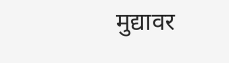मुद्यावर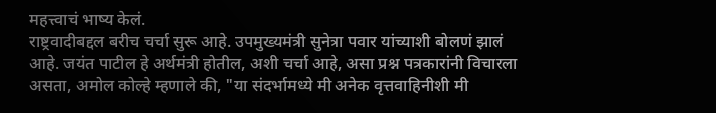महत्त्वाचं भाष्य केलं.
राष्ट्रवादीबद्दल बरीच चर्चा सुरू आहे. उपमुख्यमंत्री सुनेत्रा पवार यांच्याशी बोलणं झालं आहे. जयंत पाटील हे अर्थमंत्री होतील, अशी चर्चा आहे, असा प्रश्न पत्रकारांनी विचारला असता, अमोल कोल्हे म्हणाले की, "या संदर्भामध्ये मी अनेक वृत्तवाहिनीशी मी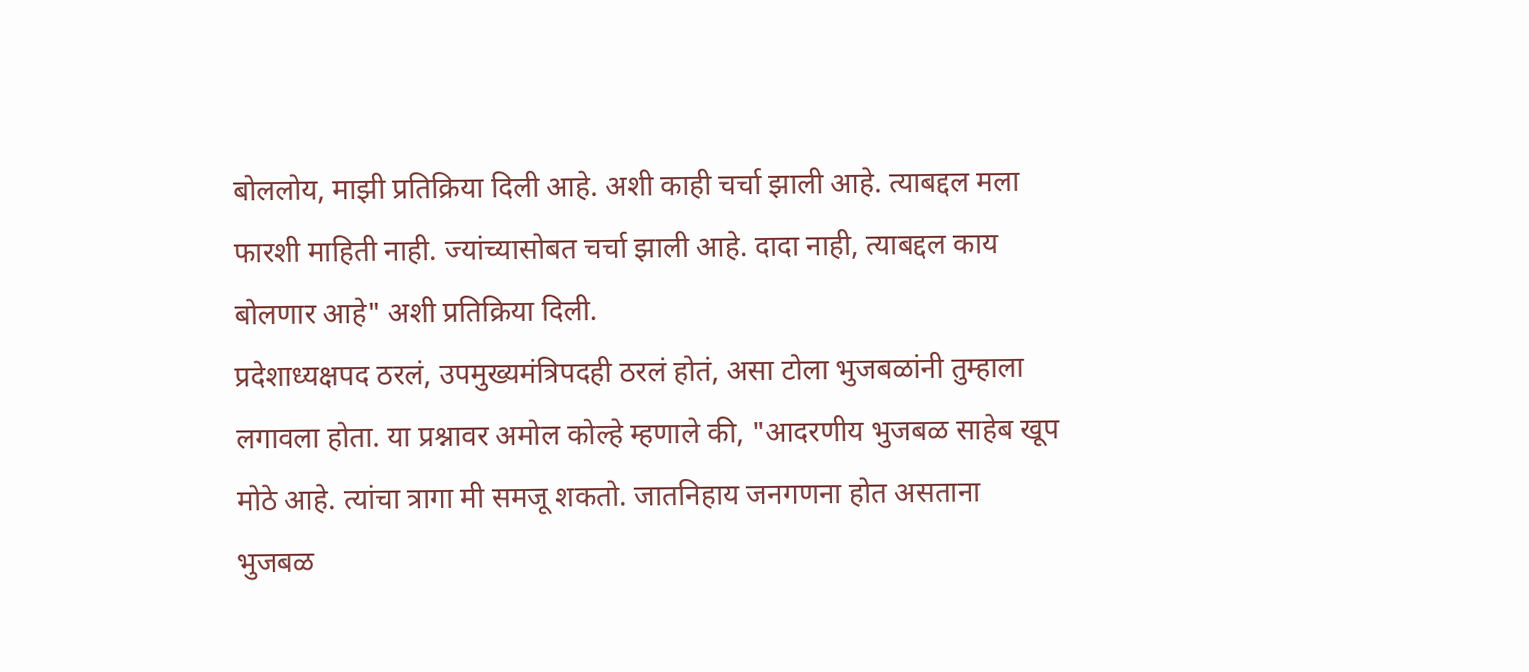बोललोय, माझी प्रतिक्रिया दिली आहे. अशी काही चर्चा झाली आहे. त्याबद्दल मला फारशी माहिती नाही. ज्यांच्यासोबत चर्चा झाली आहे. दादा नाही, त्याबद्दल काय बोलणार आहे" अशी प्रतिक्रिया दिली.
प्रदेशाध्यक्षपद ठरलं, उपमुख्यमंत्रिपदही ठरलं होतं, असा टोला भुजबळांनी तुम्हाला लगावला होता. या प्रश्नावर अमोल कोल्हे म्हणाले की, "आदरणीय भुजबळ साहेब खूप मोठे आहे. त्यांचा त्रागा मी समजू शकतो. जातनिहाय जनगणना होत असताना भुजबळ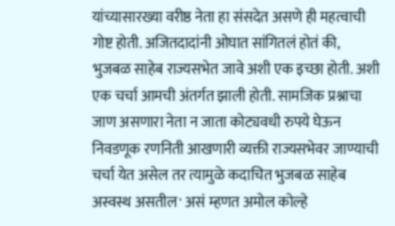यांच्यासारख्या वरीष्ठ नेता हा संसदेत असणे ही महत्वाची गोष्ट होती. अजितदादांनी ओघात सांगितलं होतं की, भुजबळ साहेब राज्यसभेत जावे अशी एक इच्छा होती. अशी एक चर्चा आमची अंतर्गत झाली होती. सामजिक प्रश्नाचा जाण असणारा नेता न जाता कोट्यवधी रुपये घेऊन निवडणूक रणनिती आखणारी व्यक्ती राज्यसभेवर जाण्याची चर्चा येत असेल तर त्यामुळे कदाचित भुजबळ साहेब अस्वस्थ असतील' असं म्हणत अमोल कोल्हे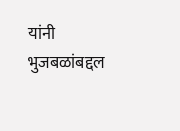यांनी भुजबळांबद्दल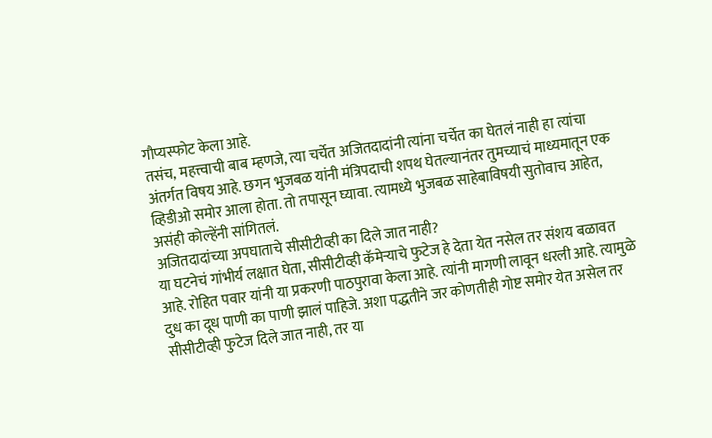गौप्यस्फोट केला आहे.
तसंच, महत्त्वाची बाब म्हणजे, त्या चर्चेत अजितदादांनी त्यांना चर्चेत का घेतलं नाही हा त्यांचा अंतर्गत विषय आहे. छगन भुजबळ यांनी मंत्रिपदाची शपथ घेतल्यानंतर तुमच्याचं माध्यमातून एक व्हिडीओ समोर आला होता. तो तपासून घ्यावा. त्यामध्ये भुजबळ साहेबाविषयी सुतोवाच आहेत, असंही कोल्हेंनी सांगितलं.
अजितदादांच्या अपघाताचे सीसीटीव्ही का दिले जात नाही?
या घटनेचं गांभीर्य लक्षात घेता, सीसीटीव्ही कॅमेऱ्याचे फुटेज हे देता येत नसेल तर संशय बळावत आहे. रोहित पवार यांनी या प्रकरणी पाठपुरावा केला आहे. त्यांनी मागणी लावून धरली आहे. त्यामुळे दुध का दूध पाणी का पाणी झालं पाहिजे. अशा पद्धतीने जर कोणतीही गोष्ट समोर येत असेल तर सीसीटीव्ही फुटेज दिले जात नाही, तर या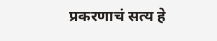प्रकरणाचं सत्य हे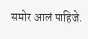समोर आलं पाहिजे.